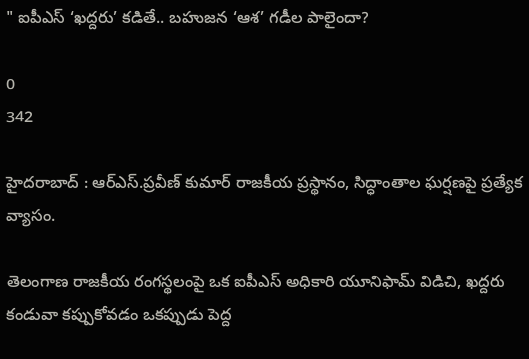" ఐపీఎస్ ‘ఖద్దరు’ కడితే.. బహుజన ‘ఆశ’ గడీల పాలైందా?

0
342

హైదరాబాద్ : ఆర్ఎస్.ప్రవీణ్ కుమార్ రాజకీయ ప్రస్థానం, సిద్ధాంతాల ఘర్షణపై ప్రత్యేక వ్యాసం.

తెలంగాణ రాజకీయ రంగస్థలంపై ఒక ఐపీఎస్ అధికారి యూనిఫామ్ విడిచి, ఖద్దరు కండువా కప్పుకోవడం ఒకప్పుడు పెద్ద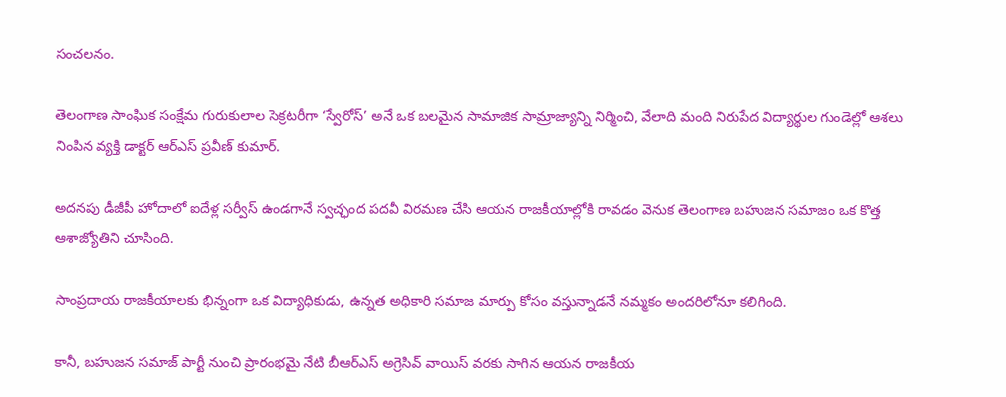సంచలనం.

తెలంగాణ సాంఘిక సంక్షేమ గురుకులాల సెక్రటరీగా ‘స్వేరోస్’ అనే ఒక బలమైన సామాజిక సామ్రాజ్యాన్ని నిర్మించి, వేలాది మంది నిరుపేద విద్యార్థుల గుండెల్లో ఆశలు నింపిన వ్యక్తి డాక్టర్ ఆర్ఎస్ ప్రవీణ్ కుమార్.

అదనపు డీజీపీ హోదాలో ఐదేళ్ల సర్వీస్ ఉండగానే స్వచ్ఛంద పదవీ విరమణ చేసి ఆయన రాజకీయాల్లోకి రావడం వెనుక తెలంగాణ బహుజన సమాజం ఒక కొత్త ఆశాజ్యోతిని చూసింది.

సాంప్రదాయ రాజకీయాలకు భిన్నంగా ఒక విద్యాధికుడు, ఉన్నత అధికారి సమాజ మార్పు కోసం వస్తున్నాడనే నమ్మకం అందరిలోనూ కలిగింది.

కానీ, బహుజన సమాజ్ పార్టీ నుంచి ప్రారంభమై నేటి బీఆర్ఎస్ అగ్రెసివ్ వాయిస్ వరకు సాగిన ఆయన రాజకీయ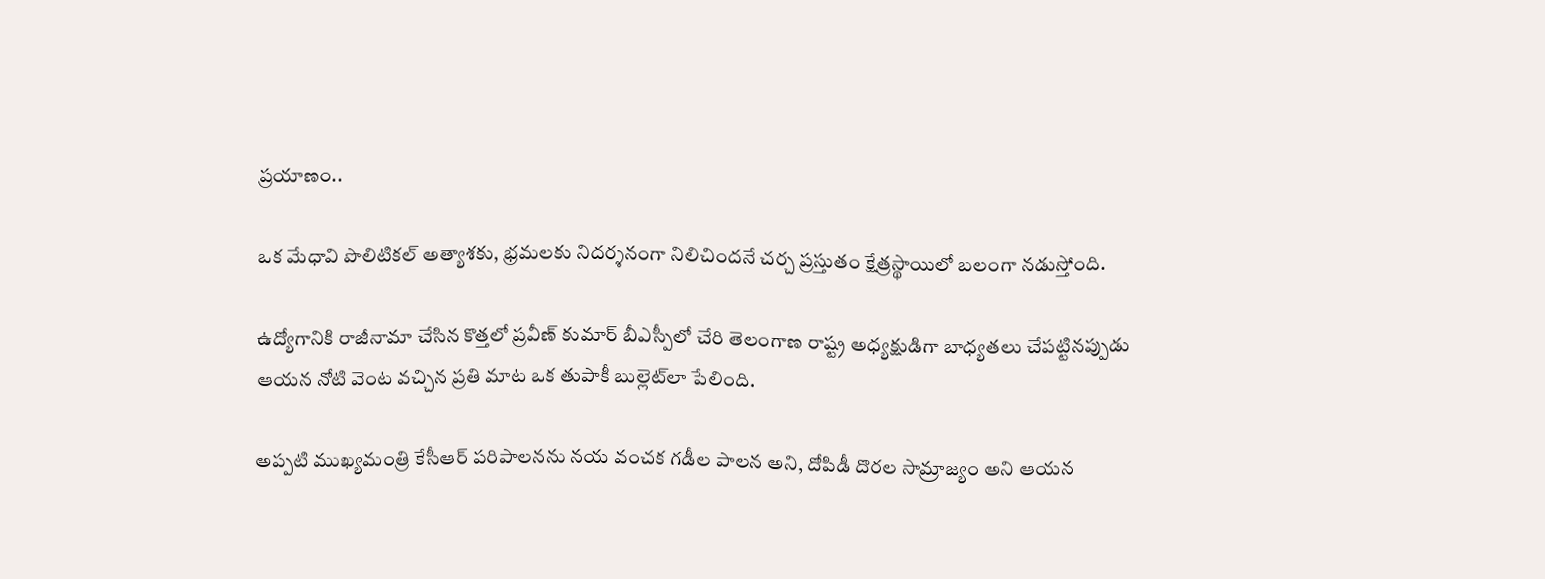ప్రయాణం..

ఒక మేధావి పొలిటికల్ అత్యాశకు, భ్రమలకు నిదర్శనంగా నిలిచిందనే చర్చ ప్రస్తుతం క్షేత్రస్థాయిలో బలంగా నడుస్తోంది.

ఉద్యోగానికి రాజీనామా చేసిన కొత్తలో ప్రవీణ్ కుమార్ బీఎస్పీలో చేరి తెలంగాణ రాష్ట్ర అధ్యక్షుడిగా బాధ్యతలు చేపట్టినప్పుడు ఆయన నోటి వెంట వచ్చిన ప్రతి మాట ఒక తుపాకీ బుల్లెట్‌లా పేలింది.

అప్పటి ముఖ్యమంత్రి కేసీఆర్ పరిపాలనను నయ వంచక గడీల పాలన అని, దోపిడీ దొరల సామ్రాజ్యం అని ఆయన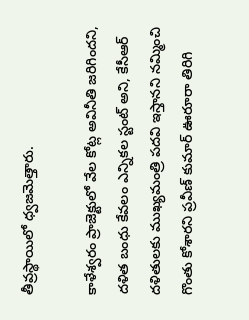తీవ్రస్థాయిలో ధ్వజమెత్తారు.

కాళేశ్వరం ప్రాజెక్టులో వేల కోట్ల అవినీతి జరిగిందని, దళిత బంధు కేవలం ఎన్నికల స్టంట్ అని, కేసీఆర్ దళితులకు ముఖ్యమంత్రి పదవి ఇస్తానని నమ్మించి గొంతు కోశారని ప్రవీణ్ కుమార్ ఊరూరా తిరిగి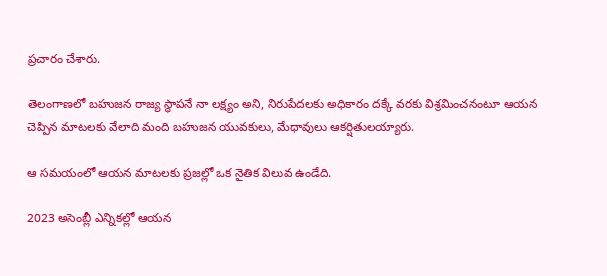ప్రచారం చేశారు.

తెలంగాణలో బహుజన రాజ్య స్థాపనే నా లక్ష్యం అని, నిరుపేదలకు అధికారం దక్కే వరకు విశ్రమించనంటూ ఆయన చెప్పిన మాటలకు వేలాది మంది బహుజన యువకులు, మేధావులు ఆకర్షితులయ్యారు.

ఆ సమయంలో ఆయన మాటలకు ప్రజల్లో ఒక నైతిక విలువ ఉండేది.

2023 అసెంబ్లీ ఎన్నికల్లో ఆయన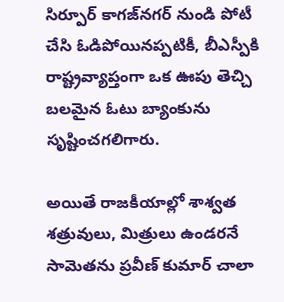సిర్పూర్ కాగజ్‌నగర్ నుండి పోటీ చేసి ఓడిపోయినప్పటికీ, బీఎస్పీకి రాష్ట్రవ్యాప్తంగా ఒక ఊపు తెచ్చి బలమైన ఓటు బ్యాంకును సృష్టించగలిగారు.

అయితే రాజకీయాల్లో శాశ్వత శత్రువులు, మిత్రులు ఉండరనే సామెతను ప్రవీణ్ కుమార్ చాలా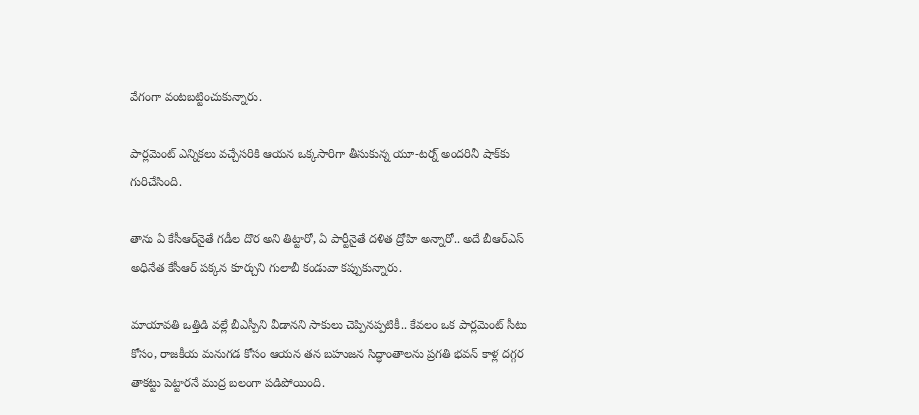వేగంగా వంటబట్టించుకున్నారు.

పార్లమెంట్ ఎన్నికలు వచ్చేసరికి ఆయన ఒక్కసారిగా తీసుకున్న యూ-టర్న్ అందరినీ షాక్‌కు గురిచేసింది.

తాను ఏ కేసీఆర్‌నైతే గడీల దొర అని తిట్టారో, ఏ పార్టీనైతే దళిత ద్రోహి అన్నారో.. అదే బీఆర్ఎస్ అధినేత కేసీఆర్ పక్కన కూర్చుని గులాబీ కండువా కప్పుకున్నారు.

మాయావతి ఒత్తిడి వల్లే బీఎస్పీని వీడానని సాకులు చెప్పినప్పటికీ.. కేవలం ఒక పార్లమెంట్ సీటు కోసం, రాజకీయ మనుగడ కోసం ఆయన తన బహుజన సిద్ధాంతాలను ప్రగతి భవన్ కాళ్ల దగ్గర తాకట్టు పెట్టారనే ముద్ర బలంగా పడిపోయింది.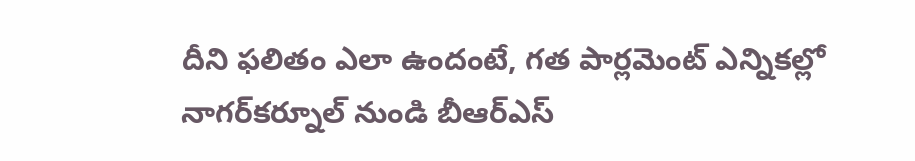దీని ఫలితం ఎలా ఉందంటే, గత పార్లమెంట్ ఎన్నికల్లో నాగర్‌కర్నూల్ నుండి బీఆర్ఎస్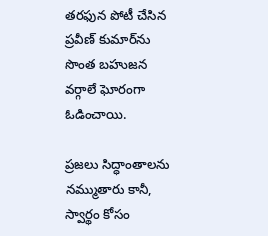తరఫున పోటీ చేసిన ప్రవీణ్ కుమార్‌ను సొంత బహుజన వర్గాలే ఘోరంగా ఓడించాయి.

ప్రజలు సిద్ధాంతాలను నమ్ముతారు కానీ, స్వార్థం కోసం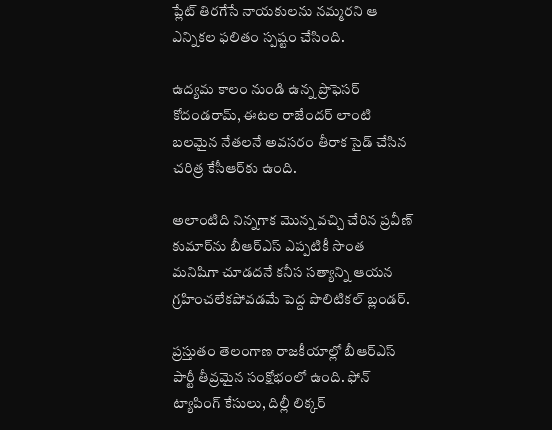ప్లేట్ తిరగేసే నాయకులను నమ్మరని ఆ ఎన్నికల ఫలితం స్పష్టం చేసింది.

ఉద్యమ కాలం నుండి ఉన్న ప్రొఫెసర్ కోదండరామ్, ఈటల రాజేందర్ లాంటి బలమైన నేతలనే అవసరం తీరాక సైడ్ చేసిన చరిత్ర కేసీఆర్‌కు ఉంది.

అలాంటిది నిన్నగాక మొన్న వచ్చి చేరిన ప్రవీణ్ కుమార్‌ను బీఆర్ఎస్ ఎప్పటికీ సొంత మనిషిగా చూడదనే కనీస సత్యాన్ని ఆయన గ్రహించలేకపోవడమే పెద్ద పొలిటికల్ బ్లండర్.

ప్రస్తుతం తెలంగాణ రాజకీయాల్లో బీఆర్ఎస్ పార్టీ తీవ్రమైన సంక్షోభంలో ఉంది. ఫోన్ ట్యాపింగ్ కేసులు, దిల్లీ లిక్కర్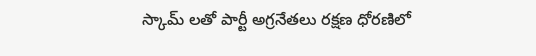స్కామ్ లతో పార్టీ అగ్రనేతలు రక్షణ ధోరణిలో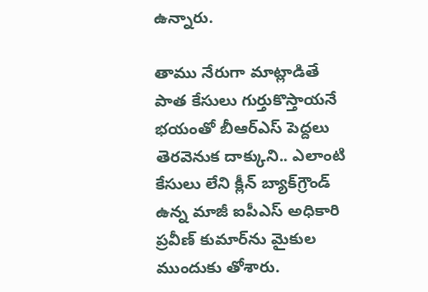ఉన్నారు.

తాము నేరుగా మాట్లాడితే పాత కేసులు గుర్తుకొస్తాయనే భయంతో బీఆర్ఎస్ పెద్దలు తెరవెనుక దాక్కుని.. ఎలాంటి కేసులు లేని క్లీన్ బ్యాక్‌గ్రౌండ్ ఉన్న మాజీ ఐపీఎస్ అధికారి ప్రవీణ్ కుమార్‌ను మైకుల ముందుకు తోశారు.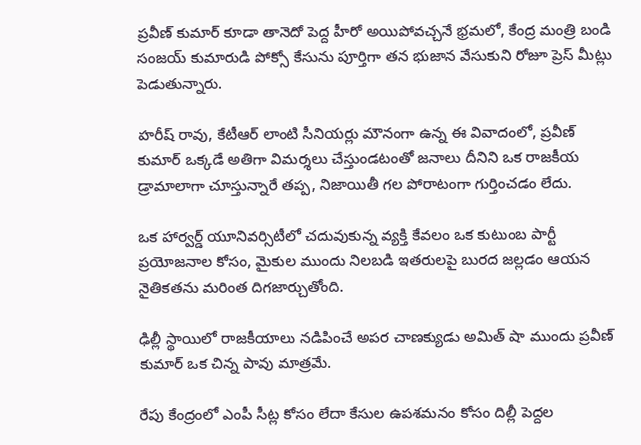ప్రవీణ్ కుమార్ కూడా తానెదో పెద్ద హీరో అయిపోవచ్చనే భ్రమలో, కేంద్ర మంత్రి బండి సంజయ్ కుమారుడి పోక్సో కేసును పూర్తిగా తన భుజాన వేసుకుని రోజూ ప్రెస్ మీట్లు పెడుతున్నారు.

హరీష్ రావు, కేటీఆర్ లాంటి సీనియర్లు మౌనంగా ఉన్న ఈ వివాదంలో, ప్రవీణ్ కుమార్ ఒక్కడే అతిగా విమర్శలు చేస్తుండటంతో జనాలు దీనిని ఒక రాజకీయ డ్రామాలాగా చూస్తున్నారే తప్ప, నిజాయితీ గల పోరాటంగా గుర్తించడం లేదు.

ఒక హార్వర్డ్ యూనివర్సిటీలో చదువుకున్న వ్యక్తి కేవలం ఒక కుటుంబ పార్టీ ప్రయోజనాల కోసం, మైకుల ముందు నిలబడి ఇతరులపై బురద జల్లడం ఆయన నైతికతను మరింత దిగజార్చుతోంది.

ఢిల్లీ స్థాయిలో రాజకీయాలు నడిపించే అపర చాణక్యుడు అమిత్ షా ముందు ప్రవీణ్ కుమార్ ఒక చిన్న పావు మాత్రమే.

రేపు కేంద్రంలో ఎంపీ సీట్ల కోసం లేదా కేసుల ఉపశమనం కోసం దిల్లీ పెద్దల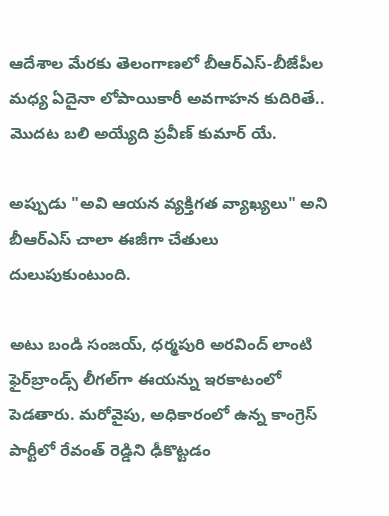ఆదేశాల మేరకు తెలంగాణలో బీఆర్ఎస్-బీజేపీల మధ్య ఏదైనా లోపాయికారీ అవగాహన కుదిరితే.. మొదట బలి అయ్యేది ప్రవీణ్ కుమార్‌ యే.

అప్పుడు "అవి ఆయన వ్యక్తిగత వ్యాఖ్యలు" అని బీఆర్ఎస్ చాలా ఈజీగా చేతులు దులుపుకుంటుంది.

అటు బండి సంజయ్, ధర్మపురి అరవింద్ లాంటి ఫైర్‌బ్రాండ్స్ లీగల్‌గా ఈయన్ను ఇరకాటంలో పెడతారు. మరోవైపు, అధికారంలో ఉన్న కాంగ్రెస్ పార్టీలో రేవంత్ రెడ్డిని ఢీకొట్టడం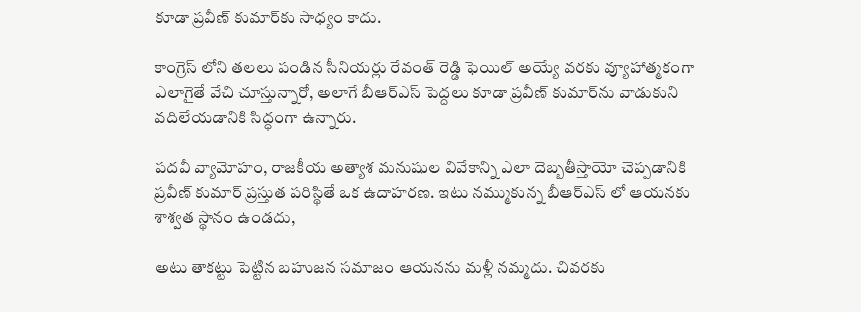కూడా ప్రవీణ్ కుమార్‌కు సాధ్యం కాదు.

కాంగ్రెస్ లోని తలలు పండిన సీనియర్లు రేవంత్ రెడ్డి ఫెయిల్ అయ్యే వరకు వ్యూహాత్మకంగా ఎలాగైతే వేచి చూస్తున్నారో, అలాగే బీఆర్ఎస్ పెద్దలు కూడా ప్రవీణ్ కుమార్‌ను వాడుకుని వదిలేయడానికి సిద్ధంగా ఉన్నారు.

పదవీ వ్యామోహం, రాజకీయ అత్యాశ మనుషుల వివేకాన్ని ఎలా దెబ్బతీస్తాయో చెప్పడానికి ప్రవీణ్ కుమార్ ప్రస్తుత పరిస్థితే ఒక ఉదాహరణ. ఇటు నమ్ముకున్న బీఆర్ఎస్ లో ఆయనకు శాశ్వత స్థానం ఉండదు,

అటు తాకట్టు పెట్టిన బహుజన సమాజం ఆయనను మళ్లీ నమ్మదు. చివరకు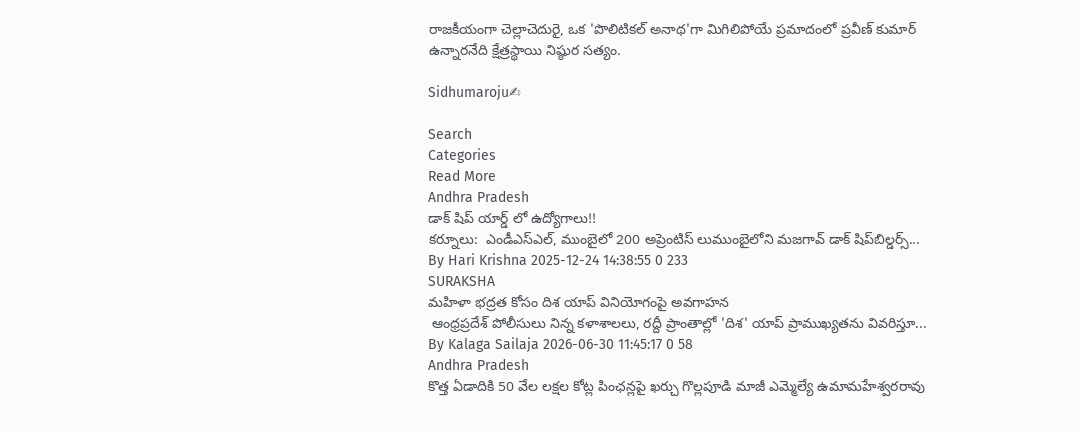రాజకీయంగా చెల్లాచెదురై, ఒక 'పొలిటికల్ అనాథ'గా మిగిలిపోయే ప్రమాదంలో ప్రవీణ్ కుమార్ ఉన్నారనేది క్షేత్రస్థాయి నిష్ఠుర సత్యం.

Sidhumaroju✍

Search
Categories
Read More
Andhra Pradesh
డాక్ షిప్ యార్డ్ లో ఉద్యోగాలు!!
కర్నూలు:  ఎండీఎస్ఎల్, ముంబైలో 200 అప్రెంటిస్ లుముంబైలోని మజగావ్ డాక్ షిప్‌బిల్డర్స్...
By Hari Krishna 2025-12-24 14:38:55 0 233
SURAKSHA
మహిళా భద్రత కోసం దిశ యాప్ వినియోగంపై అవగాహన
 ఆంధ్రప్రదేశ్ పోలీసులు నిన్న కళాశాలలు, రద్దీ ప్రాంతాల్లో 'దిశ' యాప్ ప్రాముఖ్యతను వివరిస్తూ...
By Kalaga Sailaja 2026-06-30 11:45:17 0 58
Andhra Pradesh
కొత్త ఏడాదికి 50 వేల లక్షల కోట్ల పింఛన్లపై ఖర్చు గొల్లపూడి మాజీ ఎమ్మెల్యే ఉమామహేశ్వరరావు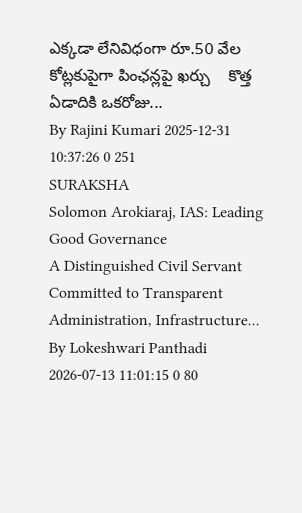ఎక్కడా లేనివిధంగా రూ.50 వేల కోట్లకుపైగా పింఛన్లపై ఖర్చు    కొత్త ఏడాదికి ఒకరోజు...
By Rajini Kumari 2025-12-31 10:37:26 0 251
SURAKSHA
Solomon Arokiaraj, IAS: Leading Good Governance
A Distinguished Civil Servant Committed to Transparent Administration, Infrastructure...
By Lokeshwari Panthadi 2026-07-13 11:01:15 0 80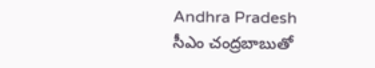Andhra Pradesh
సీఎం చంద్రబాబుతో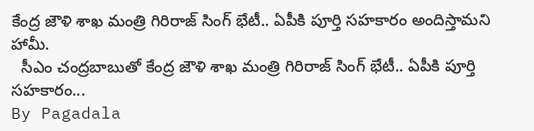కేంద్ర జౌళి శాఖ మంత్రి గిరిరాజ్ సింగ్ భేటీ.. ఏపీకి పూర్తి సహకారం అందిస్తామని హామీ.
  సీఎం చంద్రబాబుతో కేంద్ర జౌళి శాఖ మంత్రి గిరిరాజ్ సింగ్ భేటీ.. ఏపీకి పూర్తి సహకారం...
By Pagadala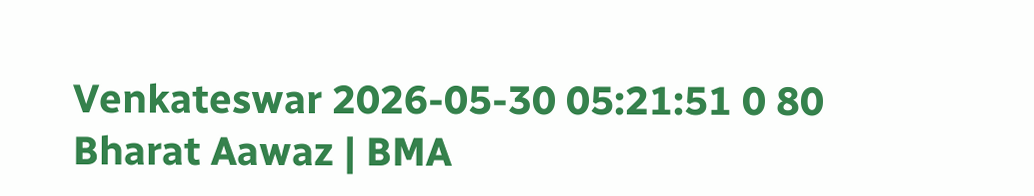Venkateswar 2026-05-30 05:21:51 0 80
Bharat Aawaz | BMA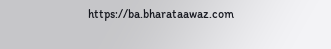https://ba.bharataawaz.com